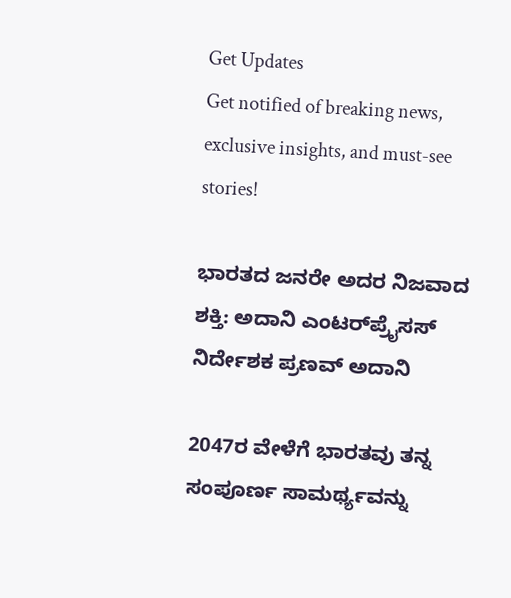Get Updates
Get notified of breaking news, exclusive insights, and must-see stories!

ಭಾರತದ ಜನರೇ ಅದರ ನಿಜವಾದ ಶಕ್ತಿ: ಅದಾನಿ ಎಂಟರ್‌ಪ್ರೈಸಸ್‌ ನಿರ್ದೇಶಕ ಪ್ರಣವ್ ಅದಾನಿ

2047ರ ವೇಳೆಗೆ ಭಾರತವು ತನ್ನ ಸಂಪೂರ್ಣ ಸಾಮರ್ಥ್ಯವನ್ನು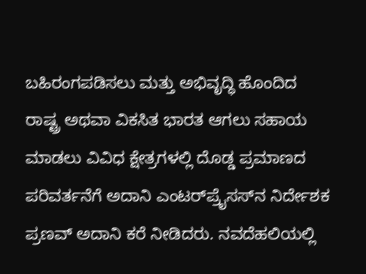ಬಹಿರಂಗಪಡಿಸಲು ಮತ್ತು ಅಭಿವೃದ್ಧಿ ಹೊಂದಿದ ರಾಷ್ಟ್ರ ಅಥವಾ ವಿಕಸಿತ ಭಾರತ ಆಗಲು ಸಹಾಯ ಮಾಡಲು ವಿವಿಧ ಕ್ಷೇತ್ರಗಳಲ್ಲಿ ದೊಡ್ಡ ಪ್ರಮಾಣದ ಪರಿವರ್ತನೆಗೆ ಅದಾನಿ ಎಂಟರ್‌ಪ್ರೈಸಸ್‌ನ ನಿರ್ದೇಶಕ ಪ್ರಣವ್ ಅದಾನಿ ಕರೆ ನೀಡಿದರು. ನವದೆಹಲಿಯಲ್ಲಿ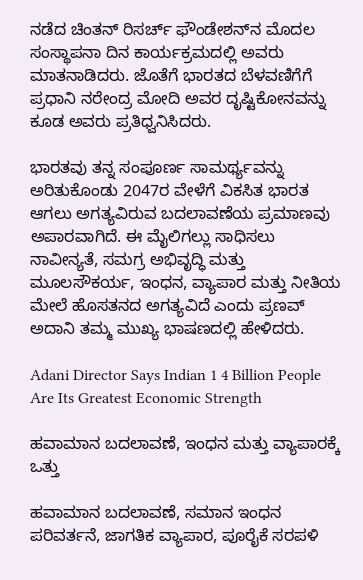ನಡೆದ ಚಿಂತನ್ ರಿಸರ್ಚ್ ಫೌಂಡೇಶನ್‌ನ ಮೊದಲ ಸಂಸ್ಥಾಪನಾ ದಿನ ಕಾರ್ಯಕ್ರಮದಲ್ಲಿ ಅವರು ಮಾತನಾಡಿದರು. ಜೊತೆಗೆ ಭಾರತದ ಬೆಳವಣಿಗೆಗೆ ಪ್ರಧಾನಿ ನರೇಂದ್ರ ಮೋದಿ ಅವರ ದೃಷ್ಟಿಕೋನವನ್ನು ಕೂಡ ಅವರು ಪ್ರತಿಧ್ವನಿಸಿದರು.

ಭಾರತವು ತನ್ನ ಸಂಪೂರ್ಣ ಸಾಮರ್ಥ್ಯವನ್ನು ಅರಿತುಕೊಂಡು 2047ರ ವೇಳೆಗೆ ವಿಕಸಿತ ಭಾರತ ಆಗಲು ಅಗತ್ಯವಿರುವ ಬದಲಾವಣೆಯ ಪ್ರಮಾಣವು ಅಪಾರವಾಗಿದೆ. ಈ ಮೈಲಿಗಲ್ಲು ಸಾಧಿಸಲು ನಾವೀನ್ಯತೆ, ಸಮಗ್ರ ಅಭಿವೃದ್ಧಿ ಮತ್ತು ಮೂಲಸೌಕರ್ಯ, ಇಂಧನ, ವ್ಯಾಪಾರ ಮತ್ತು ನೀತಿಯ ಮೇಲೆ ಹೊಸತನದ ಅಗತ್ಯವಿದೆ ಎಂದು ಪ್ರಣವ್ ಅದಾನಿ ತಮ್ಮ ಮುಖ್ಯ ಭಾಷಣದಲ್ಲಿ ಹೇಳಿದರು.

Adani Director Says Indian 1 4 Billion People Are Its Greatest Economic Strength

ಹವಾಮಾನ ಬದಲಾವಣೆ, ಇಂಧನ ಮತ್ತು ವ್ಯಾಪಾರಕ್ಕೆ ಒತ್ತು

ಹವಾಮಾನ ಬದಲಾವಣೆ, ಸಮಾನ ಇಂಧನ ಪರಿವರ್ತನೆ, ಜಾಗತಿಕ ವ್ಯಾಪಾರ, ಪೂರೈಕೆ ಸರಪಳಿ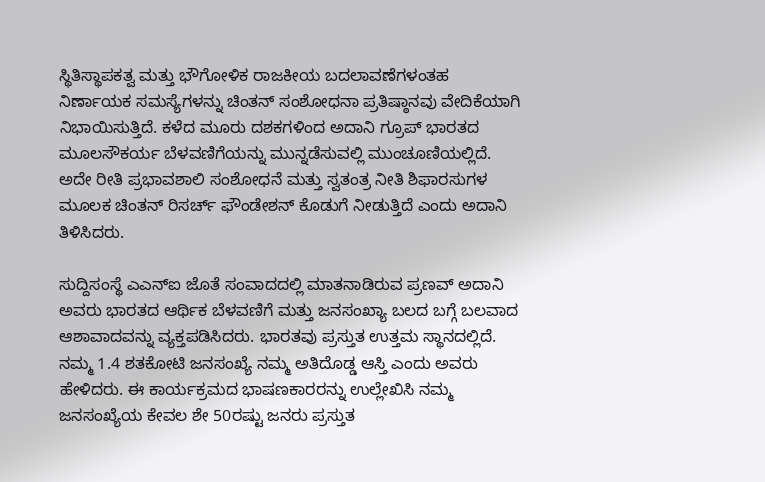ಸ್ಥಿತಿಸ್ಥಾಪಕತ್ವ ಮತ್ತು ಭೌಗೋಳಿಕ ರಾಜಕೀಯ ಬದಲಾವಣೆಗಳಂತಹ ನಿರ್ಣಾಯಕ ಸಮಸ್ಯೆಗಳನ್ನು ಚಿಂತನ್ ಸಂಶೋಧನಾ ಪ್ರತಿಷ್ಠಾನವು ವೇದಿಕೆಯಾಗಿ ನಿಭಾಯಿಸುತ್ತಿದೆ. ಕಳೆದ ಮೂರು ದಶಕಗಳಿಂದ ಅದಾನಿ ಗ್ರೂಪ್ ಭಾರತದ ಮೂಲಸೌಕರ್ಯ ಬೆಳವಣಿಗೆಯನ್ನು ಮುನ್ನಡೆಸುವಲ್ಲಿ ಮುಂಚೂಣಿಯಲ್ಲಿದೆ. ಅದೇ ರೀತಿ ಪ್ರಭಾವಶಾಲಿ ಸಂಶೋಧನೆ ಮತ್ತು ಸ್ವತಂತ್ರ ನೀತಿ ಶಿಫಾರಸುಗಳ ಮೂಲಕ ಚಿಂತನ್ ರಿಸರ್ಚ್ ಫೌಂಡೇಶನ್‌ ಕೊಡುಗೆ ನೀಡುತ್ತಿದೆ ಎಂದು ಅದಾನಿ ತಿಳಿಸಿದರು.

ಸುದ್ದಿಸಂಸ್ಥೆ ಎಎನ್‌ಐ ಜೊತೆ ಸಂವಾದದಲ್ಲಿ ಮಾತನಾಡಿರುವ ಪ್ರಣವ್ ಅದಾನಿ ಅವರು ಭಾರತದ ಆರ್ಥಿಕ ಬೆಳವಣಿಗೆ ಮತ್ತು ಜನಸಂಖ್ಯಾ ಬಲದ ಬಗ್ಗೆ ಬಲವಾದ ಆಶಾವಾದವನ್ನು ವ್ಯಕ್ತಪಡಿಸಿದರು. ಭಾರತವು ಪ್ರಸ್ತುತ ಉತ್ತಮ ಸ್ಥಾನದಲ್ಲಿದೆ. ನಮ್ಮ 1.4 ಶತಕೋಟಿ ಜನಸಂಖ್ಯೆ ನಮ್ಮ ಅತಿದೊಡ್ಡ ಆಸ್ತಿ ಎಂದು ಅವರು ಹೇಳಿದರು. ಈ ಕಾರ್ಯಕ್ರಮದ ಭಾಷಣಕಾರರನ್ನು ಉಲ್ಲೇಖಿಸಿ ನಮ್ಮ ಜನಸಂಖ್ಯೆಯ ಕೇವಲ ಶೇ 50ರಷ್ಟು ಜನರು ಪ್ರಸ್ತುತ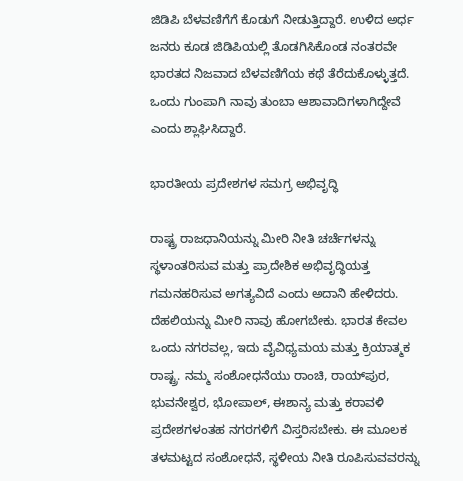ಜಿಡಿಪಿ ಬೆಳವಣಿಗೆಗೆ ಕೊಡುಗೆ ನೀಡುತ್ತಿದ್ದಾರೆ. ಉಳಿದ ಅರ್ಧ ಜನರು ಕೂಡ ಜಿಡಿಪಿಯಲ್ಲಿ ತೊಡಗಿಸಿಕೊಂಡ ನಂತರವೇ ಭಾರತದ ನಿಜವಾದ ಬೆಳವಣಿಗೆಯ ಕಥೆ ತೆರೆದುಕೊಳ್ಳುತ್ತದೆ. ಒಂದು ಗುಂಪಾಗಿ ನಾವು ತುಂಬಾ ಆಶಾವಾದಿಗಳಾಗಿದ್ದೇವೆ ಎಂದು ಶ್ಲಾಘಿಸಿದ್ದಾರೆ.

ಭಾರತೀಯ ಪ್ರದೇಶಗಳ ಸಮಗ್ರ ಅಭಿವೃದ್ಧಿ

ರಾಷ್ಟ್ರ ರಾಜಧಾನಿಯನ್ನು ಮೀರಿ ನೀತಿ ಚರ್ಚೆಗಳನ್ನು ಸ್ಥಳಾಂತರಿಸುವ ಮತ್ತು ಪ್ರಾದೇಶಿಕ ಅಭಿವೃದ್ಧಿಯತ್ತ ಗಮನಹರಿಸುವ ಅಗತ್ಯವಿದೆ ಎಂದು ಅದಾನಿ ಹೇಳಿದರು. ದೆಹಲಿಯನ್ನು ಮೀರಿ ನಾವು ಹೋಗಬೇಕು. ಭಾರತ ಕೇವಲ ಒಂದು ನಗರವಲ್ಲ, ಇದು ವೈವಿಧ್ಯಮಯ ಮತ್ತು ಕ್ರಿಯಾತ್ಮಕ ರಾಷ್ಟ್ರ. ನಮ್ಮ ಸಂಶೋಧನೆಯು ರಾಂಚಿ, ರಾಯ್‌ಪುರ, ಭುವನೇಶ್ವರ, ಭೋಪಾಲ್, ಈಶಾನ್ಯ ಮತ್ತು ಕರಾವಳಿ ಪ್ರದೇಶಗಳಂತಹ ನಗರಗಳಿಗೆ ವಿಸ್ತರಿಸಬೇಕು. ಈ ಮೂಲಕ ತಳಮಟ್ಟದ ಸಂಶೋಧನೆ, ಸ್ಥಳೀಯ ನೀತಿ ರೂಪಿಸುವವರನ್ನು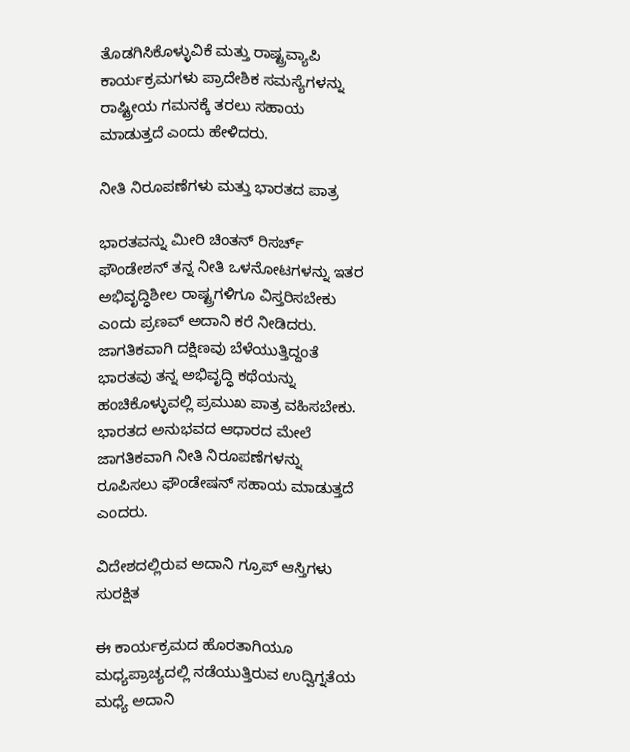ತೊಡಗಿಸಿಕೊಳ್ಳುವಿಕೆ ಮತ್ತು ರಾಷ್ಟ್ರವ್ಯಾಪಿ ಕಾರ್ಯಕ್ರಮಗಳು ಪ್ರಾದೇಶಿಕ ಸಮಸ್ಯೆಗಳನ್ನು ರಾಷ್ಟ್ರೀಯ ಗಮನಕ್ಕೆ ತರಲು ಸಹಾಯ ಮಾಡುತ್ತದೆ ಎಂದು ಹೇಳಿದರು.

ನೀತಿ ನಿರೂಪಣೆಗಳು ಮತ್ತು ಭಾರತದ ಪಾತ್ರ

ಭಾರತವನ್ನು ಮೀರಿ ಚಿಂತನ್ ರಿಸರ್ಚ್ ಫೌಂಡೇಶನ್‌ ತನ್ನ ನೀತಿ ಒಳನೋಟಗಳನ್ನು ಇತರ ಅಭಿವೃದ್ಧಿಶೀಲ ರಾಷ್ಟ್ರಗಳಿಗೂ ವಿಸ್ತರಿಸಬೇಕು ಎಂದು ಪ್ರಣವ್ ಅದಾನಿ ಕರೆ ನೀಡಿದರು. ಜಾಗತಿಕವಾಗಿ ದಕ್ಷಿಣವು ಬೆಳೆಯುತ್ತಿದ್ದಂತೆ ಭಾರತವು ತನ್ನ ಅಭಿವೃದ್ಧಿ ಕಥೆಯನ್ನು ಹಂಚಿಕೊಳ್ಳುವಲ್ಲಿ ಪ್ರಮುಖ ಪಾತ್ರ ವಹಿಸಬೇಕು. ಭಾರತದ ಅನುಭವದ ಆಧಾರದ ಮೇಲೆ ಜಾಗತಿಕವಾಗಿ ನೀತಿ ನಿರೂಪಣೆಗಳನ್ನು ರೂಪಿಸಲು ಫೌಂಡೇಷನ್‌ ಸಹಾಯ ಮಾಡುತ್ತದೆ ಎಂದರು.

ವಿದೇಶದಲ್ಲಿರುವ ಅದಾನಿ ಗ್ರೂಪ್‌ ಆಸ್ತಿಗಳು ಸುರಕ್ಷಿತ

ಈ ಕಾರ್ಯಕ್ರಮದ ಹೊರತಾಗಿಯೂ ಮಧ್ಯಪ್ರಾಚ್ಯದಲ್ಲಿ ನಡೆಯುತ್ತಿರುವ ಉದ್ವಿಗ್ನತೆಯ ಮಧ್ಯೆ ಅದಾನಿ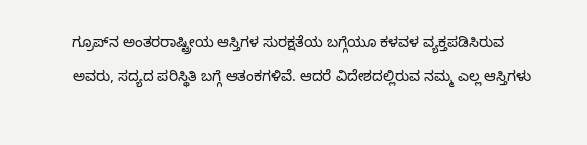ಗ್ರೂಪ್‌ನ ಅಂತರರಾಷ್ಟ್ರೀಯ ಆಸ್ತಿಗಳ ಸುರಕ್ಷತೆಯ ಬಗ್ಗೆಯೂ ಕಳವಳ ವ್ಯಕ್ತಪಡಿಸಿರುವ ಅವರು, ಸದ್ಯದ ಪರಿಸ್ಥಿತಿ ಬಗ್ಗೆ ಆತಂಕಗಳಿವೆ. ಆದರೆ ವಿದೇಶದಲ್ಲಿರುವ ನಮ್ಮ ಎಲ್ಲ ಆಸ್ತಿಗಳು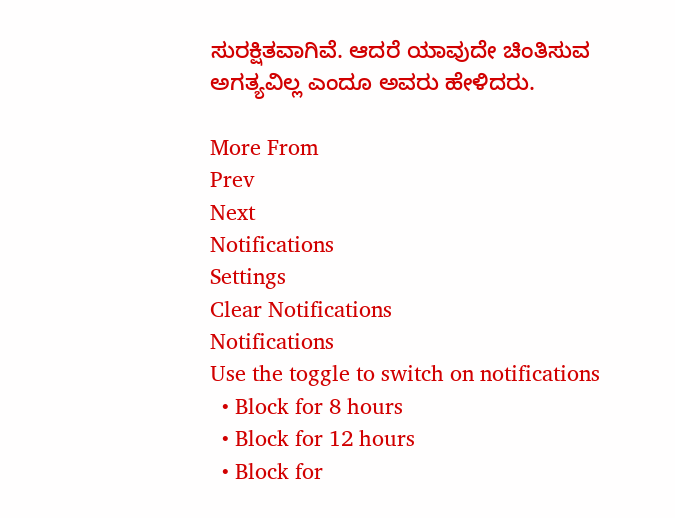ಸುರಕ್ಷಿತವಾಗಿವೆ. ಆದರೆ ಯಾವುದೇ ಚಿಂತಿಸುವ ಅಗತ್ಯವಿಲ್ಲ ಎಂದೂ ಅವರು ಹೇಳಿದರು.

More From
Prev
Next
Notifications
Settings
Clear Notifications
Notifications
Use the toggle to switch on notifications
  • Block for 8 hours
  • Block for 12 hours
  • Block for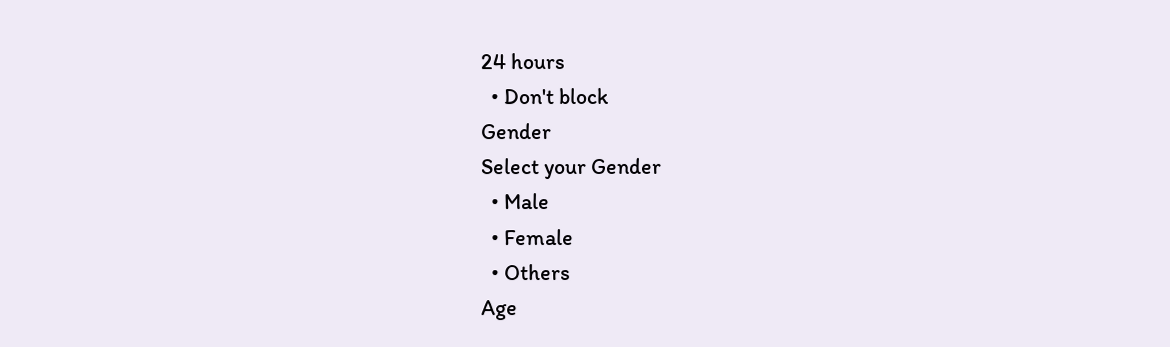24 hours
  • Don't block
Gender
Select your Gender
  • Male
  • Female
  • Others
Age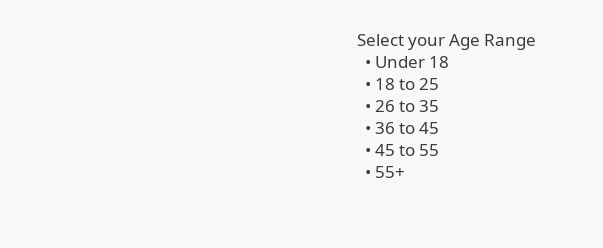Select your Age Range
  • Under 18
  • 18 to 25
  • 26 to 35
  • 36 to 45
  • 45 to 55
  • 55+